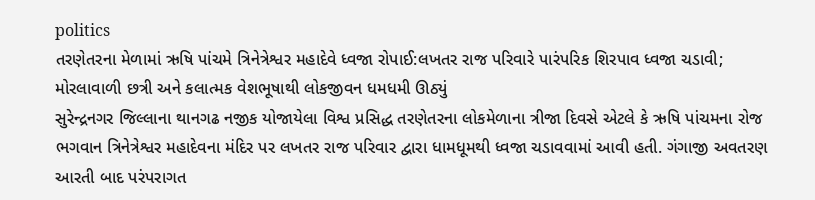politics
તરણેતરના મેળામાં ઋષિ પાંચમે ત્રિનેત્રેશ્વર મહાદેવે ધ્વજા રોપાઈ:લખતર રાજ પરિવારે પારંપરિક શિરપાવ ધ્વજા ચડાવી; મોરલાવાળી છત્રી અને કલાત્મક વેશભૂષાથી લોકજીવન ધમધમી ઊઠ્યું
સુરેન્દ્રનગર જિલ્લાના થાનગઢ નજીક યોજાયેલા વિશ્વ પ્રસિદ્ધ તરણેતરના લોકમેળાના ત્રીજા દિવસે એટલે કે ઋષિ પાંચમના રોજ ભગવાન ત્રિનેત્રેશ્વર મહાદેવના મંદિર પર લખતર રાજ પરિવાર દ્વારા ધામધૂમથી ધ્વજા ચડાવવામાં આવી હતી. ગંગાજી અવતરણ આરતી બાદ પરંપરાગત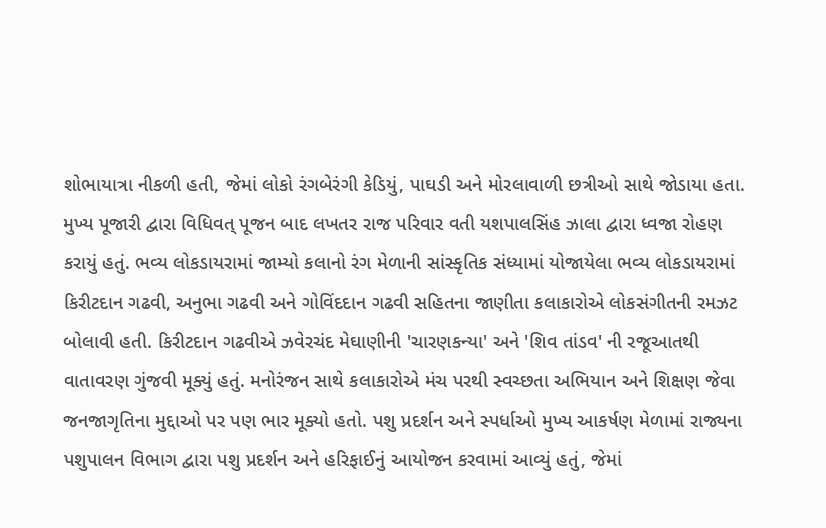શોભાયાત્રા નીકળી હતી, જેમાં લોકો રંગબેરંગી કેડિયું, પાઘડી અને મોરલાવાળી છત્રીઓ સાથે જોડાયા હતા. મુખ્ય પૂજારી દ્વારા વિધિવત્ પૂજન બાદ લખતર રાજ પરિવાર વતી યશપાલસિંહ ઝાલા દ્વારા ધ્વજા રોહણ કરાયું હતું. ભવ્ય લોકડાયરામાં જામ્યો કલાનો રંગ મેળાની સાંસ્કૃતિક સંધ્યામાં યોજાયેલા ભવ્ય લોકડાયરામાં કિરીટદાન ગઢવી, અનુભા ગઢવી અને ગોવિંદદાન ગઢવી સહિતના જાણીતા કલાકારોએ લોકસંગીતની રમઝટ બોલાવી હતી. કિરીટદાન ગઢવીએ ઝવેરચંદ મેઘાણીની 'ચારણકન્યા' અને 'શિવ તાંડવ' ની રજૂઆતથી વાતાવરણ ગુંજવી મૂક્યું હતું. મનોરંજન સાથે કલાકારોએ મંચ પરથી સ્વચ્છતા અભિયાન અને શિક્ષણ જેવા જનજાગૃતિના મુદ્દાઓ પર પણ ભાર મૂક્યો હતો. પશુ પ્રદર્શન અને સ્પર્ધાઓ મુખ્ય આકર્ષણ મેળામાં રાજ્યના પશુપાલન વિભાગ દ્વારા પશુ પ્રદર્શન અને હરિફાઈનું આયોજન કરવામાં આવ્યું હતું, જેમાં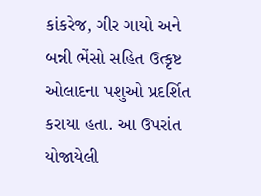કાંકરેજ, ગીર ગાયો અને બન્ની ભેંસો સહિત ઉત્કૃષ્ટ ઓલાદના પશુઓ પ્રદર્શિત કરાયા હતા. આ ઉપરાંત યોજાયેલી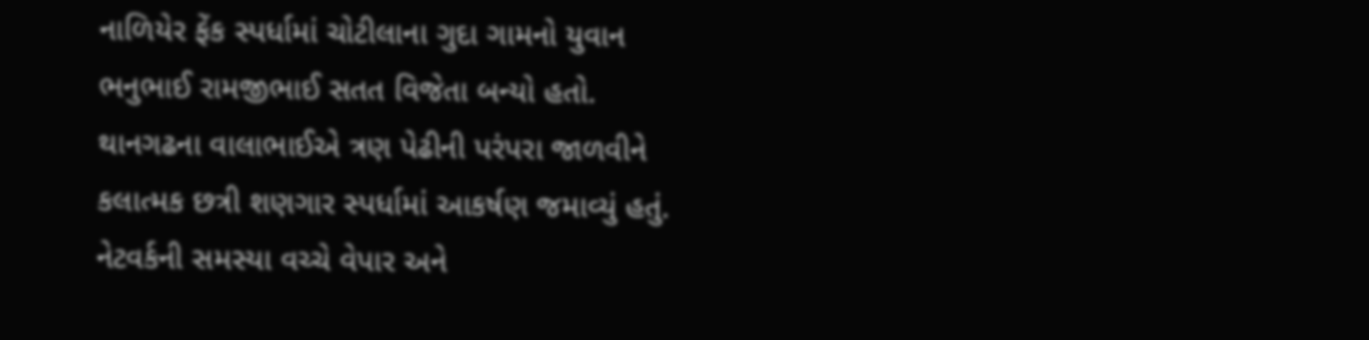નાળિયેર ફેંક સ્પર્ધામાં ચોટીલાના ગુદા ગામનો યુવાન ભનુભાઈ રામજીભાઈ સતત વિજેતા બન્યો હતો. થાનગઢના વાલાભાઈએ ત્રણ પેઢીની પરંપરા જાળવીને કલાત્મક છત્રી શણગાર સ્પર્ધામાં આકર્ષણ જમાવ્યું હતું. નેટવર્કની સમસ્યા વચ્ચે વેપાર અને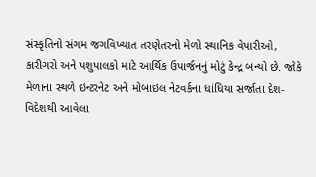સંસ્કૃતિનો સંગમ જગવિખ્યાત તરણેતરનો મેળો સ્થાનિક વેપારીઓ, કારીગરો અને પશુપાલકો માટે આર્થિક ઉપાર્જનનું મોટું કેન્દ્ર બન્યો છે. જોકે મેળાના સ્થળે ઇન્ટરનેટ અને મોબાઇલ નેટવર્કના ધાંધિયા સર્જાતા દેશ-વિદેશથી આવેલા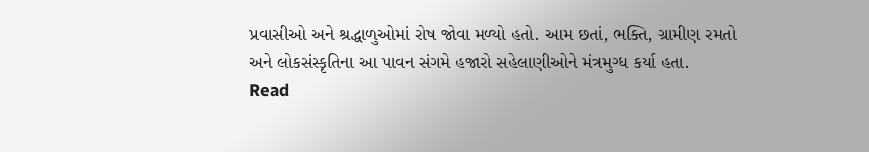પ્રવાસીઓ અને શ્રદ્ધાળુઓમાં રોષ જોવા મળ્યો હતો. આમ છતાં, ભક્તિ, ગ્રામીણ રમતો અને લોકસંસ્કૃતિના આ પાવન સંગમે હજારો સહેલાણીઓને મંત્રમુગ્ધ કર્યા હતા.
Read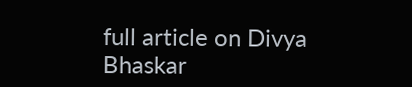full article on Divya Bhaskar